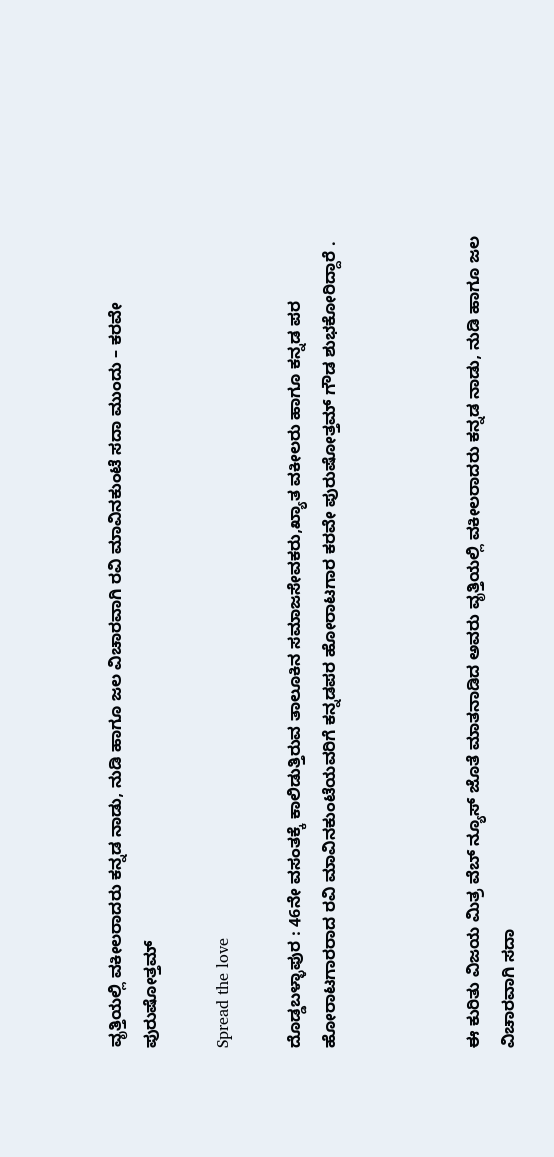ವೃತ್ತಿಯಲ್ಲಿ ವಕೀಲರಾದರು ಕನ್ನಡ ನಾಡು, ನುಡಿ ಹಾಗೂ ಜಲ ವಿಚಾರವಾಗಿ ರವಿ ಮಾವಿನಕುಂಟೆ ಸದಾ ಮುಂದು – ಕರವೇ ಪುರುಷೋತ್ತಮ್

Spread the love

ದೊಡ್ಡಬಳ್ಳಾಪುರ : 46ನೇ ವಸಂತಕ್ಕೆ ಕಾಲಿಡುತ್ತಿರುವ ತಾಲೂಕಿನ ಸಮಾಜಸೇವಕರು,ಖ್ಯಾತ ವಕೀಲರು ಹಾಗೂ ಕನ್ನಡ ಪರ ಹೋರಾಟಗಾರರಾದ ರವಿ ಮಾವಿನಕುಂಟೆಯವರಿಗೆ ಕನ್ನಡಪರ ಹೋರಾಟಗಾರ ಕರವೇ ಪುರುಷೋತ್ತಮ್ ಗೌಡ ಶುಭಕೋರಿದ್ದಾರೆ .



ಈ ಕುರಿತು ವಿಜಯ ಮಿತ್ರ ವೆಬ್ ನ್ಯೂಸ್ ಜೊತೆ ಮಾತನಾಡಿದ ಅವರು ವೃತ್ತಿಯಲ್ಲಿ ವಕೀಲರಾದರು ಕನ್ನಡ ನಾಡು, ನುಡಿ ಹಾಗೂ ಜಲ ವಿಚಾರವಾಗಿ ಸದಾ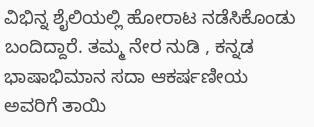ವಿಭಿನ್ನ ಶೈಲಿಯಲ್ಲಿ ಹೋರಾಟ ನಡೆಸಿಕೊಂಡು ಬಂದಿದ್ದಾರೆ. ತಮ್ಮ ನೇರ ನುಡಿ , ಕನ್ನಡ ಭಾಷಾಭಿಮಾನ ಸದಾ ಆಕರ್ಷಣೀಯ ಅವರಿಗೆ ತಾಯಿ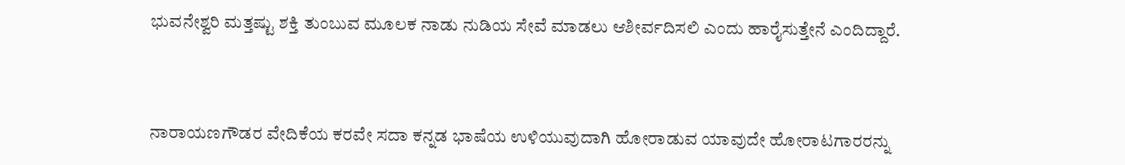ಭುವನೇಶ್ವರಿ ಮತ್ತಷ್ಟು ಶಕ್ತಿ ತುಂಬುವ ಮೂಲಕ ನಾಡು ನುಡಿಯ ಸೇವೆ ಮಾಡಲು ಆಶೀರ್ವದಿಸಲಿ ಎಂದು ಹಾರೈಸುತ್ತೇನೆ ಎಂದಿದ್ದಾರೆ.



ನಾರಾಯಣಗೌಡರ ವೇದಿಕೆಯ ಕರವೇ ಸದಾ ಕನ್ನಡ ಭಾಷೆಯ ಉಳಿಯುವುದಾಗಿ ಹೋರಾಡುವ ಯಾವುದೇ ಹೋರಾಟಗಾರರನ್ನು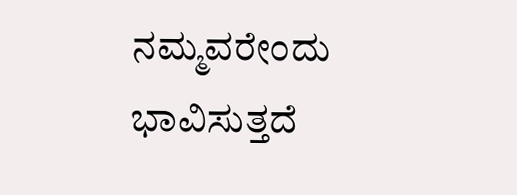ನಮ್ಮವರೇಂದು ಭಾವಿಸುತ್ತದೆ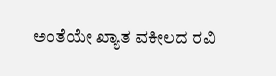ಅಂತೆಯೇ ಖ್ಯಾತ ವಕೀಲದ ರವಿ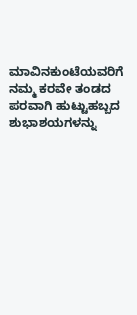ಮಾವಿನಕುಂಟೆಯವರಿಗೆ ನಮ್ಮ ಕರವೇ ತಂಡದ ಪರವಾಗಿ ಹುಟ್ಟುಹಬ್ಬದ ಶುಭಾಶಯಗಳನ್ನು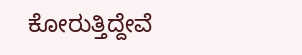ಕೋರುತ್ತಿದ್ದೇವೆ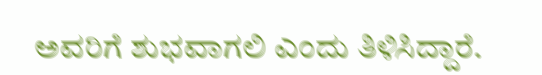ಅವರಿಗೆ ಶುಭವಾಗಲಿ ಎಂದು ತಿಳಿಸಿದ್ದಾರೆ.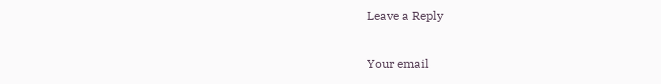Leave a Reply

Your email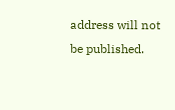address will not be published.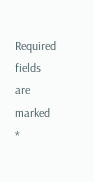Required fields are marked *